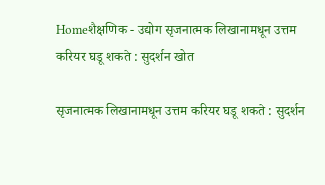Homeशैक्षणिक - उद्योग सृजनात्मक लिखानामधून उत्तम करियर घडू शकते : सुदर्शन खोत

सृजनात्मक लिखानामधून उत्तम करियर घडू शकते : सुदर्शन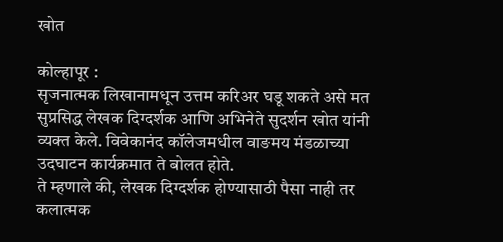खोत

कोल्हापूर :
सृजनात्मक लिखानामधून उत्तम करिअर घडू शकते असे मत सुप्रसिद्ध लेखक दिग्दर्शक आणि अभिनेते सुदर्शन खोत यांनी व्यक्त केले. विवेकानंद कॉलेजमधील वाङमय मंडळाच्या उदघाटन कार्यक्रमात ते बोलत होते.
ते म्हणाले की, लेखक दिग्दर्शक होण्यासाठी पैसा नाही तर कलात्मक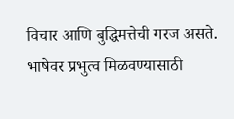विचार आणि बुद्धिमत्तेची गरज असते. भाषेवर प्रभुत्व मिळवण्यासाठी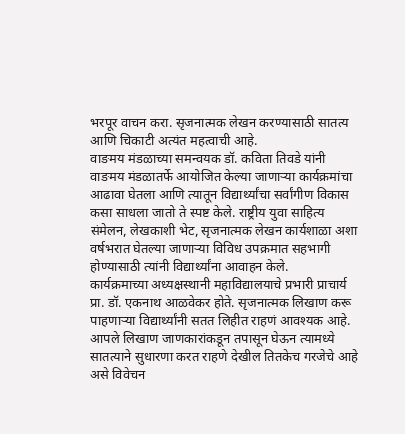भरपूर वाचन करा. सृजनात्मक लेखन करण्यासाठी सातत्य आणि चिकाटी अत्यंत महत्वाची आहे.
वाङमय मंडळाच्या समन्वयक डॉ. कविता तिवडे यांनी वाङमय मंडळातर्फे आयोजित केल्या जाणाऱ्या कार्यक्रमांचा आढावा घेतला आणि त्यातून विद्यार्थ्यांचा सर्वांगीण विकास कसा साधला जातो ते स्पष्ट केले. राष्ट्रीय युवा साहित्य संमेलन, लेखकाशी भेट, सृजनात्मक लेखन कार्यशाळा अशा वर्षभरात घेतल्या जाणाऱ्या विविध उपक्रमात सहभागी होण्यासाठी त्यांनी विद्यार्थ्यांना आवाहन केले.
कार्यक्रमाच्या अध्यक्षस्थानी महाविद्यालयाचे प्रभारी प्राचार्य प्रा. डॉ. एकनाथ आळवेकर होते. सृजनात्मक लिखाण करू पाहणाऱ्या विद्यार्थ्यांनी सतत लिहीत राहणं आवश्यक आहे. आपले लिखाण जाणकारांकडून तपासून घेऊन त्यामध्ये सातत्याने सुधारणा करत राहणे देखील तितकेच गरजेचे आहे असे विवेचन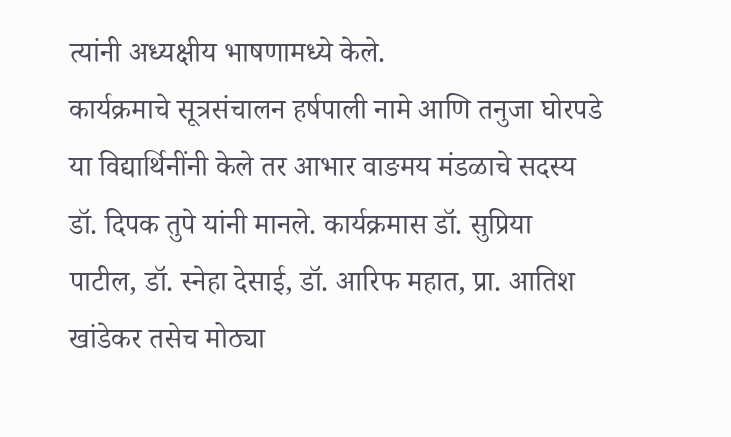त्यांनी अध्यक्षीय भाषणामध्ये केले.
कार्यक्रमाचे सूत्रसंचालन हर्षपाली नामे आणि तनुजा घोरपडे या विद्यार्थिनींनी केले तर आभार वाङमय मंडळाचे सदस्य डॉ. दिपक तुपे यांनी मानले. कार्यक्रमास डॉ. सुप्रिया पाटील, डॉ. स्नेहा देसाई, डॉ. आरिफ महात, प्रा. आतिश खांडेकर तसेच मोठ्या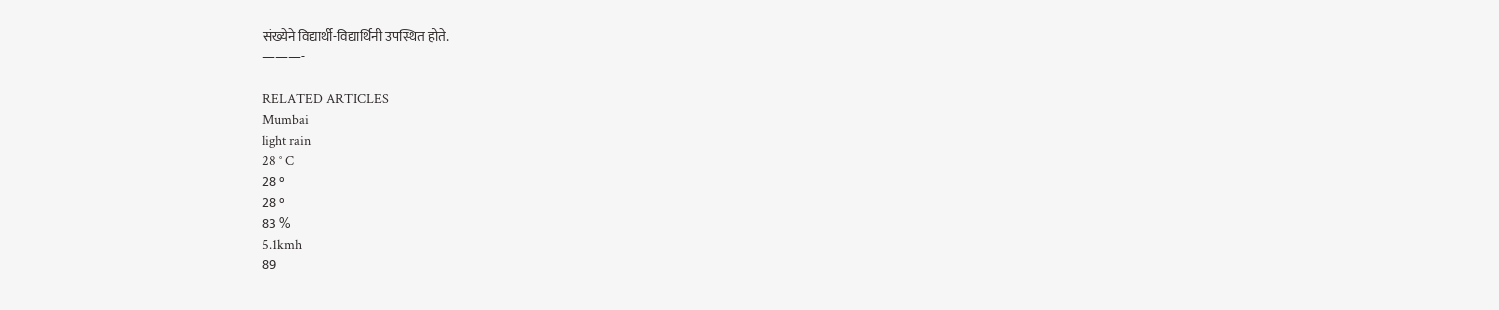संख्येने विद्यार्थी-विद्यार्थिनी उपस्थित होते.
———-

RELATED ARTICLES
Mumbai
light rain
28 ° C
28 °
28 °
83 %
5.1kmh
89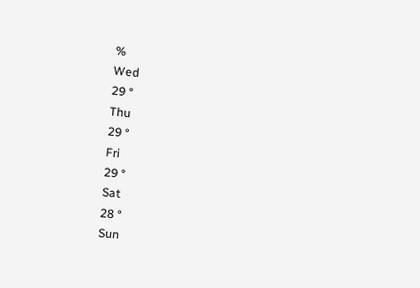%
Wed
29 °
Thu
29 °
Fri
29 °
Sat
28 °
Sun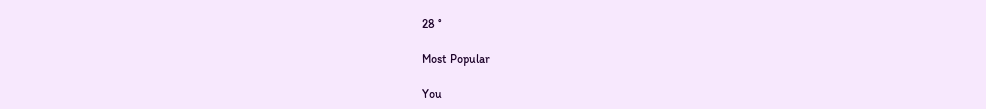28 °

Most Popular

You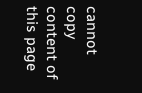cannot copy content of this page